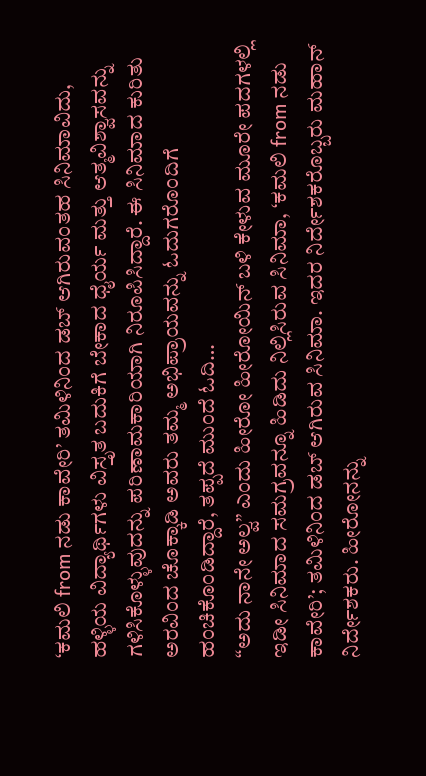‘ಕಮಲಿ from ನಡು ಕಾವೇರಿ’ ತಮಿಳಿನಿಂದ ಡಬ್ ಆಗಿರುವಂತಹ ಸಿನಿಮಾವಿದು, ಹಳ್ಳಿಯ ವಿದ್ಯಾರ್ಥಿಗಳು ವಿಸ್ತೃತ ಬದುಕಿಗೆ ಬೇಕಾದ ಧೈರ್ಯ ಮತ್ತು ಆತ್ಮವಿಶ್ವಾಸವನ್ನು ಗಳಿಸಿಕೊಳ್ಳುವುದನ್ನು ಪರಿಣಾಮಕಾರಿಯಾಗಿ ನಿರೂಪಿಸಿದ್ದಾರೆ. ಈ ಸಿನಿಮಾದ ಕುರಿತು ಅರವಿಂದ ಚೊಕ್ಕಾಡಿ ಅವರು ತಮ್ಮ ಅಭಿಪ್ರಾಯವನ್ನು ಓದುಗರೊಂದಿಗೆ ಹಂಚಿಕೊಂಡಿದ್ದಾರೆ, ತಪ್ಪದೆ ಮುಂದೆ ಓದಿ…
“ಅದು ನಾನೇ ಅಲ್ವ” ಎಂದು ಹೀರೋ ಹೀರೋಯಿನ್ ಬಳಿ ಕೇಳುವ ಮೂರೇ ಪದಗಳಲ್ಲಿ ಇಡೀ ಸಿನಿಮಾದ ಸಮಗ್ರವನ್ನೂ ಹಿಡಿದು ನಿಲ್ಲಿಸಿರುವ ಸಿನಿಮಾ, ‘ಕಮಲಿ from ನಡು ಕಾವೇರಿ’; ತಮಿಳಿನಿಂದ ಡಬ್ ಆಗಿರುವ ಸಿನಿಮಾ. ಇದರ ನಿರ್ದೇಶಕರೊಬ್ಬರು ಮಹಾನ್ ನಿರ್ದೇಶಕರು. ಹೀರೋನನ್ನು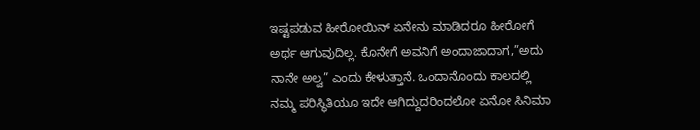ಇಷ್ಟಪಡುವ ಹೀರೋಯಿನ್ ಏನೇನು ಮಾಡಿದರೂ ಹೀರೋಗೆ ಅರ್ಥ ಆಗುವುದಿಲ್ಲ. ಕೊನೇಗೆ ಅವನಿಗೆ ಅಂದಾಜಾದಾಗ,”ಅದು ನಾನೇ ಅಲ್ವ” ಎಂದು ಕೇಳುತ್ತಾನೆ. ಒಂದಾನೊಂದು ಕಾಲದಲ್ಲಿ ನಮ್ಮ ಪರಿಸ್ಥಿತಿಯೂ ಇದೇ ಆಗಿದ್ದುದರಿಂದಲೋ ಏನೋ ಸಿನಿಮಾ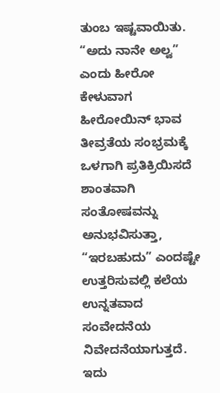ತುಂಬ ಇಷ್ಟವಾಯಿತು.
“ಅದು ನಾನೇ ಅಲ್ವ” ಎಂದು ಹೀರೋ ಕೇಳುವಾಗ ಹೀರೋಯಿನ್ ಭಾವ ತೀವ್ರತೆಯ ಸಂಭ್ರಮಕ್ಕೆ ಒಳಗಾಗಿ ಪ್ರತಿಕ್ರಿಯಿಸದೆ ಶಾಂತವಾಗಿ ಸಂತೋಷವನ್ನು ಅನುಭವಿಸುತ್ತಾ, “ಇರಬಹುದು” ಎಂದಷ್ಟೇ ಉತ್ತರಿಸುವಲ್ಲಿ ಕಲೆಯ ಉನ್ನತವಾದ ಸಂವೇದನೆಯ ನಿವೇದನೆಯಾಗುತ್ತದೆ. ಇದು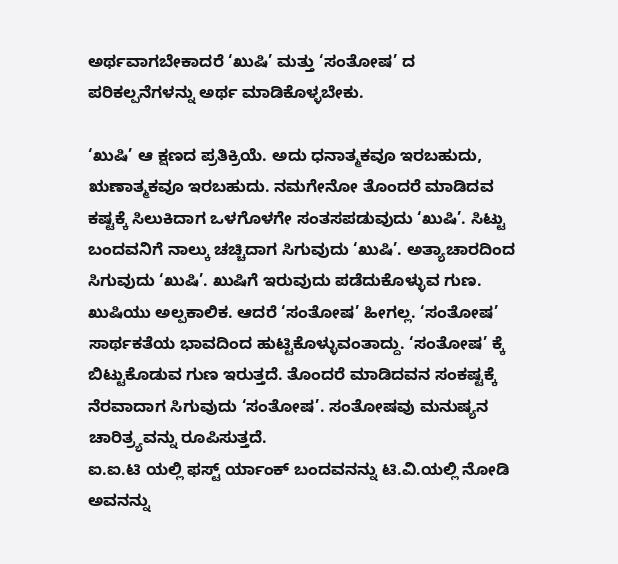ಅರ್ಥವಾಗಬೇಕಾದರೆ ‘ಖುಷಿ’ ಮತ್ತು ‘ಸಂತೋಷ’ ದ ಪರಿಕಲ್ಪನೆಗಳನ್ನು ಅರ್ಥ ಮಾಡಿಕೊಳ್ಳಬೇಕು.

‘ಖುಷಿ’ ಆ ಕ್ಷಣದ ಪ್ರತಿಕ್ರಿಯೆ. ಅದು ಧನಾತ್ಮಕವೂ ಇರಬಹುದು, ಋಣಾತ್ಮಕವೂ ಇರಬಹುದು. ನಮಗೇನೋ ತೊಂದರೆ ಮಾಡಿದವ ಕಷ್ಟಕ್ಕೆ ಸಿಲುಕಿದಾಗ ಒಳಗೊಳಗೇ ಸಂತಸಪಡುವುದು ‘ಖುಷಿ’. ಸಿಟ್ಟು ಬಂದವನಿಗೆ ನಾಲ್ಕು ಚಚ್ಚಿದಾಗ ಸಿಗುವುದು ‘ಖುಷಿ’. ಅತ್ಯಾಚಾರದಿಂದ ಸಿಗುವುದು ‘ಖುಷಿ’. ಖುಷಿಗೆ ಇರುವುದು ಪಡೆದುಕೊಳ್ಳುವ ಗುಣ. ಖುಷಿಯು ಅಲ್ಪಕಾಲಿಕ. ಆದರೆ ‘ಸಂತೋಷ’ ಹೀಗಲ್ಲ. ‘ಸಂತೋಷ’ ಸಾರ್ಥಕತೆಯ ಭಾವದಿಂದ ಹುಟ್ಟಿಕೊಳ್ಳುವಂತಾದ್ದು. ‘ಸಂತೋಷ’ ಕ್ಕೆ ಬಿಟ್ಟುಕೊಡುವ ಗುಣ ಇರುತ್ತದೆ. ತೊಂದರೆ ಮಾಡಿದವನ ಸಂಕಷ್ಟಕ್ಕೆ ನೆರವಾದಾಗ ಸಿಗುವುದು ‘ಸಂತೋಷ’. ಸಂತೋಷವು ಮನುಷ್ಯನ ಚಾರಿತ್ರ್ಯವನ್ನು ರೂಪಿಸುತ್ತದೆ.
ಐ.ಐ.ಟಿ ಯಲ್ಲಿ ಫಸ್ಟ್ ರ್ಯಾಂಕ್ ಬಂದವನನ್ನು ಟಿ.ವಿ.ಯಲ್ಲಿ ನೋಡಿ ಅವನನ್ನು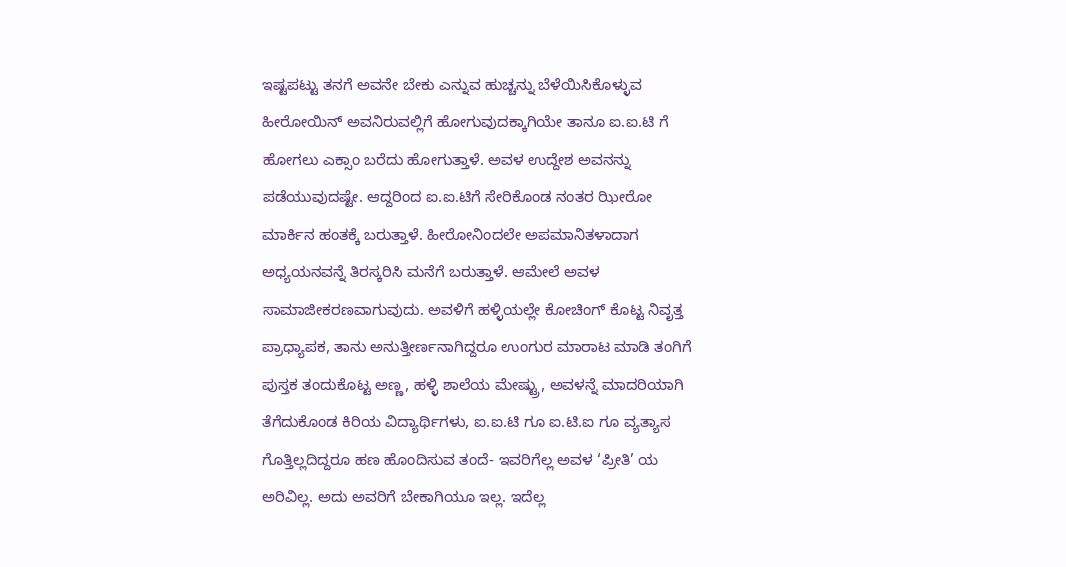ಇಷ್ಟಪಟ್ಟು ತನಗೆ ಅವನೇ ಬೇಕು ಎನ್ನುವ ಹುಚ್ಚನ್ನು ಬೆಳೆಯಿಸಿಕೊಳ್ಳುವ ಹೀರೋಯಿನ್ ಅವನಿರುವಲ್ಲಿಗೆ ಹೋಗುವುದಕ್ಕಾಗಿಯೇ ತಾನೂ ಐ.ಐ.ಟಿ ಗೆ ಹೋಗಲು ಎಕ್ಸಾಂ ಬರೆದು ಹೋಗುತ್ತಾಳೆ. ಅವಳ ಉದ್ದೇಶ ಅವನನ್ನು ಪಡೆಯುವುದಷ್ಟೇ. ಆದ್ದರಿಂದ ಐ.ಐ.ಟಿಗೆ ಸೇರಿಕೊಂಡ ನಂತರ ಝೀರೋ ಮಾರ್ಕಿನ ಹಂತಕ್ಕೆ ಬರುತ್ತಾಳೆ. ಹೀರೋನಿಂದಲೇ ಅಪಮಾನಿತಳಾದಾಗ ಅಧ್ಯಯನವನ್ನೆ ತಿರಸ್ಕರಿಸಿ ಮನೆಗೆ ಬರುತ್ತಾಳೆ. ಆಮೇಲೆ ಅವಳ ಸಾಮಾಜೀಕರಣವಾಗುವುದು. ಅವಳಿಗೆ ಹಳ್ಳಿಯಲ್ಲೇ ಕೋಚಿಂಗ್ ಕೊಟ್ಟ ನಿವೃತ್ತ ಪ್ರಾಧ್ಯಾಪಕ, ತಾನು ಅನುತ್ತೀರ್ಣನಾಗಿದ್ದರೂ ಉಂಗುರ ಮಾರಾಟ ಮಾಡಿ ತಂಗಿಗೆ ಪುಸ್ತಕ ತಂದುಕೊಟ್ಟ ಅಣ್ಣ, ಹಳ್ಳಿ ಶಾಲೆಯ ಮೇಷ್ಟ್ರು, ಅವಳನ್ನೆ ಮಾದರಿಯಾಗಿ ತೆಗೆದುಕೊಂಡ ಕಿರಿಯ ವಿದ್ಯಾರ್ಥಿಗಳು, ಐ.ಐ.ಟಿ ಗೂ ಐ.ಟಿ.ಐ ಗೂ ವ್ಯತ್ಯಾಸ ಗೊತ್ತಿಲ್ಲದಿದ್ದರೂ ಹಣ ಹೊಂದಿಸುವ ತಂದೆ- ಇವರಿಗೆಲ್ಲ ಅವಳ ‘ಪ್ರೀತಿ’ ಯ ಅರಿವಿಲ್ಲ. ಅದು ಅವರಿಗೆ ಬೇಕಾಗಿಯೂ ಇಲ್ಲ. ಇದೆಲ್ಲ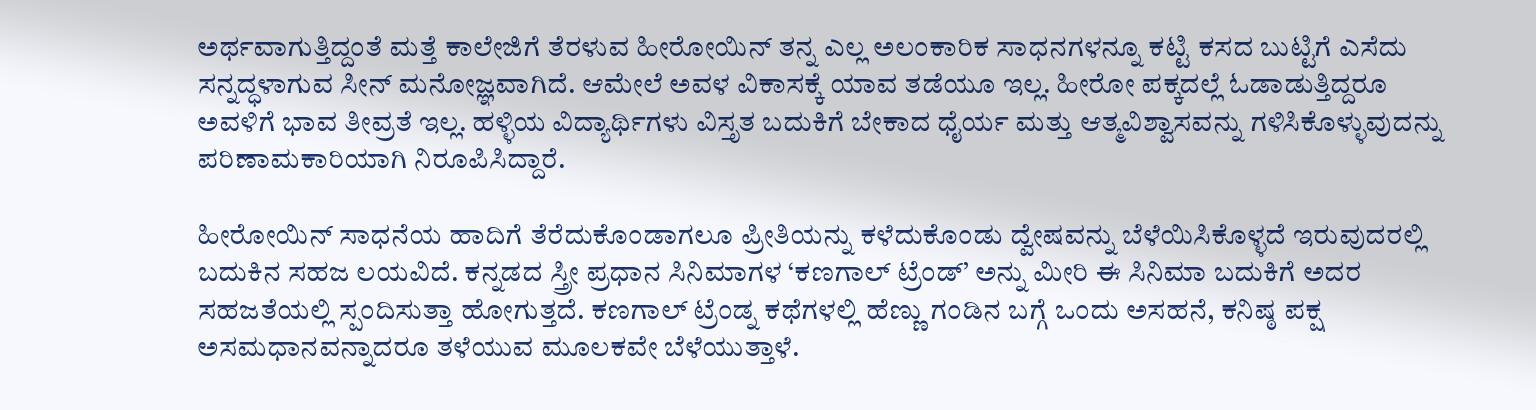ಅರ್ಥವಾಗುತ್ತಿದ್ದಂತೆ ಮತ್ತೆ ಕಾಲೇಜಿಗೆ ತೆರಳುವ ಹೀರೋಯಿನ್ ತನ್ನ ಎಲ್ಲ ಅಲಂಕಾರಿಕ ಸಾಧನಗಳನ್ನೂ ಕಟ್ಟಿ ಕಸದ ಬುಟ್ಟಿಗೆ ಎಸೆದು ಸನ್ನದ್ಧಳಾಗುವ ಸೀನ್ ಮನೋಜ್ಞವಾಗಿದೆ. ಆಮೇಲೆ ಅವಳ ವಿಕಾಸಕ್ಕೆ ಯಾವ ತಡೆಯೂ ಇಲ್ಲ. ಹೀರೋ ಪಕ್ಕದಲ್ಲೆ ಓಡಾಡುತ್ತಿದ್ದರೂ ಅವಳಿಗೆ ಭಾವ ತೀವ್ರತೆ ಇಲ್ಲ. ಹಳ್ಳಿಯ ವಿದ್ಯಾರ್ಥಿಗಳು ವಿಸ್ತೃತ ಬದುಕಿಗೆ ಬೇಕಾದ ಧೈರ್ಯ ಮತ್ತು ಆತ್ಮವಿಶ್ವಾಸವನ್ನು ಗಳಿಸಿಕೊಳ್ಳುವುದನ್ನು ಪರಿಣಾಮಕಾರಿಯಾಗಿ ನಿರೂಪಿಸಿದ್ದಾರೆ.

ಹೀರೋಯಿನ್ ಸಾಧನೆಯ ಹಾದಿಗೆ ತೆರೆದುಕೊಂಡಾಗಲೂ ಪ್ರೀತಿಯನ್ನು ಕಳೆದುಕೊಂಡು ದ್ವೇಷವನ್ನು ಬೆಳೆಯಿಸಿಕೊಳ್ಳದೆ ಇರುವುದರಲ್ಲಿ ಬದುಕಿನ ಸಹಜ ಲಯವಿದೆ. ಕನ್ನಡದ ಸ್ತ್ರೀ ಪ್ರಧಾನ ಸಿನಿಮಾಗಳ ‘ಕಣಗಾಲ್ ಟ್ರೆಂಡ್’ ಅನ್ನು ಮೀರಿ ಈ ಸಿನಿಮಾ ಬದುಕಿಗೆ ಅದರ ಸಹಜತೆಯಲ್ಲಿ ಸ್ಪಂದಿಸುತ್ತಾ ಹೋಗುತ್ತದೆ. ಕಣಗಾಲ್ ಟ್ರೆಂಡ್ನ ಕಥೆಗಳಲ್ಲಿ ಹೆಣ್ಣು ಗಂಡಿನ ಬಗ್ಗೆ ಒಂದು ಅಸಹನೆ, ಕನಿಷ್ಠ ಪಕ್ಷ ಅಸಮಧಾನವನ್ನಾದರೂ ತಳೆಯುವ ಮೂಲಕವೇ ಬೆಳೆಯುತ್ತಾಳೆ.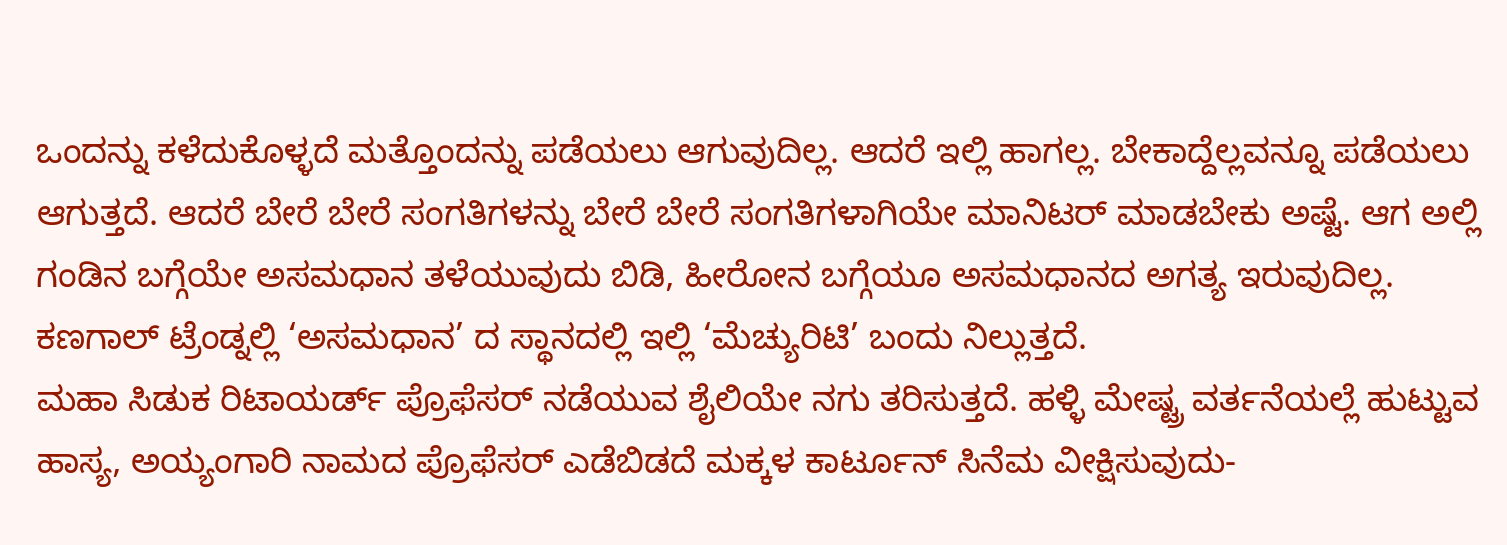ಒಂದನ್ನು ಕಳೆದುಕೊಳ್ಳದೆ ಮತ್ತೊಂದನ್ನು ಪಡೆಯಲು ಆಗುವುದಿಲ್ಲ. ಆದರೆ ಇಲ್ಲಿ ಹಾಗಲ್ಲ. ಬೇಕಾದ್ದೆಲ್ಲವನ್ನೂ ಪಡೆಯಲು ಆಗುತ್ತದೆ. ಆದರೆ ಬೇರೆ ಬೇರೆ ಸಂಗತಿಗಳನ್ನು ಬೇರೆ ಬೇರೆ ಸಂಗತಿಗಳಾಗಿಯೇ ಮಾನಿಟರ್ ಮಾಡಬೇಕು ಅಷ್ಟೆ. ಆಗ ಅಲ್ಲಿ ಗಂಡಿನ ಬಗ್ಗೆಯೇ ಅಸಮಧಾನ ತಳೆಯುವುದು ಬಿಡಿ, ಹೀರೋನ ಬಗ್ಗೆಯೂ ಅಸಮಧಾನದ ಅಗತ್ಯ ಇರುವುದಿಲ್ಲ. ಕಣಗಾಲ್ ಟ್ರೆಂಡ್ನಲ್ಲಿ ‘ಅಸಮಧಾನ’ ದ ಸ್ಥಾನದಲ್ಲಿ ಇಲ್ಲಿ ‘ಮೆಚ್ಯುರಿಟಿ’ ಬಂದು ನಿಲ್ಲುತ್ತದೆ.
ಮಹಾ ಸಿಡುಕ ರಿಟಾಯರ್ಡ್ ಪ್ರೊಫೆಸರ್ ನಡೆಯುವ ಶೈಲಿಯೇ ನಗು ತರಿಸುತ್ತದೆ. ಹಳ್ಳಿ ಮೇಷ್ಟ್ರ ವರ್ತನೆಯಲ್ಲೆ ಹುಟ್ಟುವ ಹಾಸ್ಯ, ಅಯ್ಯಂಗಾರಿ ನಾಮದ ಪ್ರೊಫೆಸರ್ ಎಡೆಬಿಡದೆ ಮಕ್ಕಳ ಕಾರ್ಟೂನ್ ಸಿನೆಮ ವೀಕ್ಷಿಸುವುದು-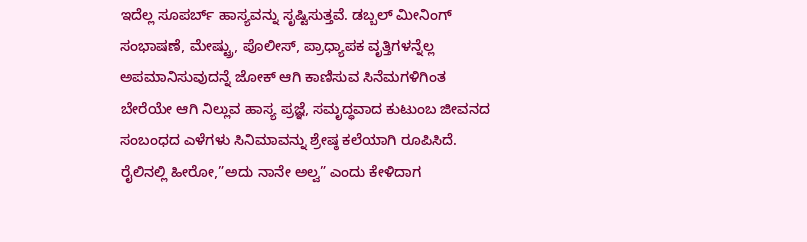ಇದೆಲ್ಲ ಸೂಪರ್ಬ್ ಹಾಸ್ಯವನ್ನು ಸೃಷ್ಟಿಸುತ್ತವೆ. ಡಬ್ಬಲ್ ಮೀನಿಂಗ್ ಸಂಭಾಷಣೆ, ಮೇಷ್ಟ್ರು, ಪೊಲೀಸ್, ಪ್ರಾಧ್ಯಾಪಕ ವೃತ್ತಿಗಳನ್ನೆಲ್ಲ ಅಪಮಾನಿಸುವುದನ್ನೆ ಜೋಕ್ ಆಗಿ ಕಾಣಿಸುವ ಸಿನೆಮಗಳಿಗಿಂತ ಬೇರೆಯೇ ಆಗಿ ನಿಲ್ಲುವ ಹಾಸ್ಯ ಪ್ರಜ್ಞೆ, ಸಮೃದ್ಧವಾದ ಕುಟುಂಬ ಜೀವನದ ಸಂಬಂಧದ ಎಳೆಗಳು ಸಿನಿಮಾವನ್ನು ಶ್ರೇಷ್ಠ ಕಲೆಯಾಗಿ ರೂಪಿಸಿದೆ.
ರೈಲಿನಲ್ಲಿ ಹೀರೋ,”ಅದು ನಾನೇ ಅಲ್ವ” ಎಂದು ಕೇಳಿದಾಗ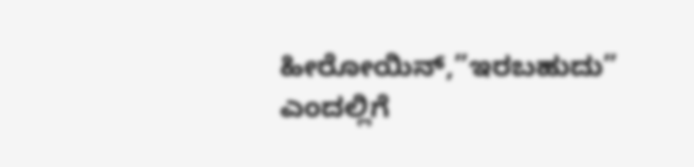ಹೀರೋಯಿನ್,”ಇರಬಹುದು” ಎಂದಲ್ಲಿಗೆ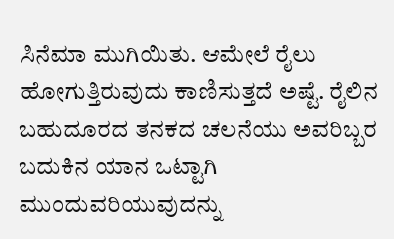ಸಿನೆಮಾ ಮುಗಿಯಿತು. ಆಮೇಲೆ ರೈಲು ಹೋಗುತ್ತಿರುವುದು ಕಾಣಿಸುತ್ತದೆ ಅಷ್ಟೆ. ರೈಲಿನ ಬಹುದೂರದ ತನಕದ ಚಲನೆಯು ಅವರಿಬ್ಬರ ಬದುಕಿನ ಯಾನ ಒಟ್ಟಾಗಿ ಮುಂದುವರಿಯುವುದನ್ನು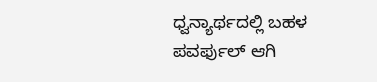ಧ್ವನ್ಯಾರ್ಥದಲ್ಲಿ ಬಹಳ ಪವರ್ಫುಲ್ ಆಗಿ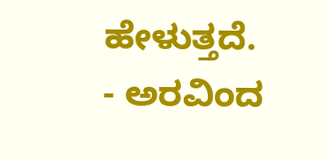ಹೇಳುತ್ತದೆ.
- ಅರವಿಂದ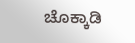ಚೊಕ್ಕಾಡಿ